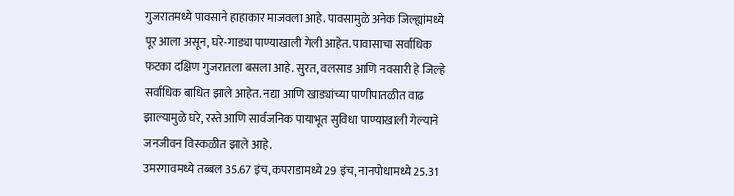गुजरातमध्ये पावसाने हाहाकार माजवला आहे. पावसामुळे अनेक जिल्ह्यांमध्ये पूर आला असून, घरे-गाड्या पाण्याखाली गेली आहेत. पावासाचा सर्वाधिक फटका दक्षिण गुजरातला बसला आहे. सुरत, वलसाड आणि नवसारी हे जिल्हे सर्वाधिक बाधित झाले आहेत. नद्या आणि खाड्यांच्या पाणीपातळीत वाढ झाल्यामुळे घरे, रस्ते आणि सार्वजनिक पायाभूत सुविधा पाण्याखाली गेल्याने जनजीवन विस्कळीत झाले आहे.
उमरगावमध्ये तब्बल 35.67 इंच, कपराडामध्ये 29 इंच, नानपोधामध्ये 25.31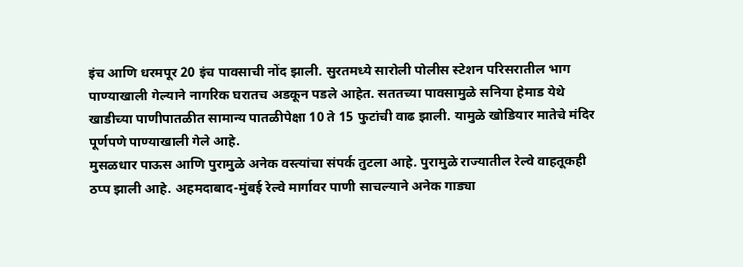इंच आणि धरमपूर 20 इंच पावसाची नोंद झाली. सुरतमध्ये सारोली पोलीस स्टेशन परिसरातील भाग पाण्याखाली गेल्याने नागरिक घरातच अडकून पडले आहेत. सततच्या पावसामुळे सनिया हेमाड येथे खाडीच्या पाणीपातळीत सामान्य पातळीपेक्षा 10 ते 15 फुटांची वाढ झाली. यामुळे खोडियार मातेचे मंदिर पूर्णपणे पाण्याखाली गेले आहे.
मुसळधार पाऊस आणि पुरामुळे अनेक वस्त्यांचा संपर्क तुटला आहे. पुरामुळे राज्यातील रेल्वे वाहतूकही ठप्प झाली आहे. अहमदाबाद-मुंबई रेल्वे मार्गावर पाणी साचल्याने अनेक गाड्या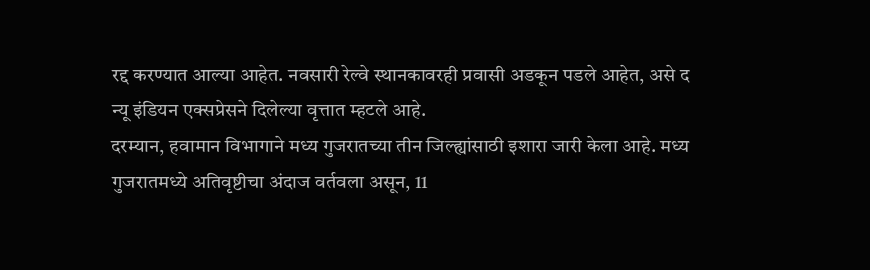रद्द करण्यात आल्या आहेत. नवसारी रेल्वे स्थानकावरही प्रवासी अडकून पडले आहेत, असे द न्यू इंडियन एक्सप्रेसने दिलेल्या वृत्तात म्हटले आहे.
दरम्यान, हवामान विभागाने मध्य गुजरातच्या तीन जिल्ह्यांसाठी इशारा जारी केला आहे. मध्य गुजरातमध्ये अतिवृष्टीचा अंदाज वर्तवला असून, 11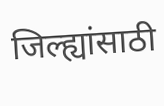जिल्ह्यांसाठी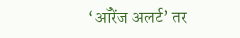‘ऑरेंज अलर्ट’ तर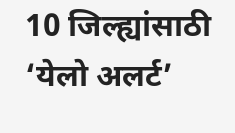10 जिल्ह्यांसाठी ‘येलो अलर्ट’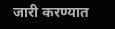जारी करण्यात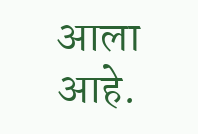आला आहे.